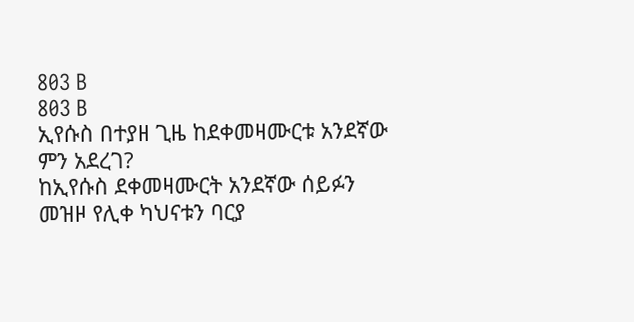803 B
803 B
ኢየሱስ በተያዘ ጊዜ ከደቀመዛሙርቱ አንደኛው ምን አደረገ?
ከኢየሱስ ደቀመዛሙርት አንደኛው ሰይፉን መዝዞ የሊቀ ካህናቱን ባርያ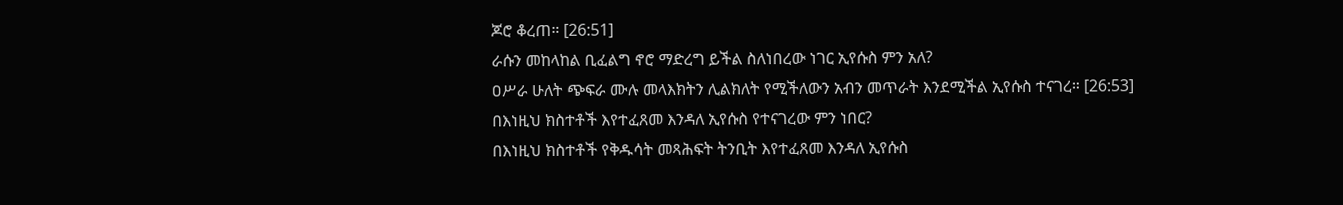ጆሮ ቆረጠ። [26:51]
ራሱን መከላከል ቢፈልግ ኖሮ ማድረግ ይችል ስለነበረው ነገር ኢየሱስ ምን አለ?
ዐሥራ ሁለት ጭፍራ ሙሉ መላእክትን ሊልክለት የሚችለውን አብን መጥራት እንደሚችል ኢየሱስ ተናገረ። [26:53]
በእነዚህ ክስተቶች እየተፈጸመ እንዳለ ኢየሱስ የተናገረው ምን ነበር?
በእነዚህ ክስተቶች የቅዱሳት መጻሕፍት ትንቢት እየተፈጸመ እንዳለ ኢየሱስ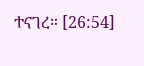ተናገረ። [26:54]